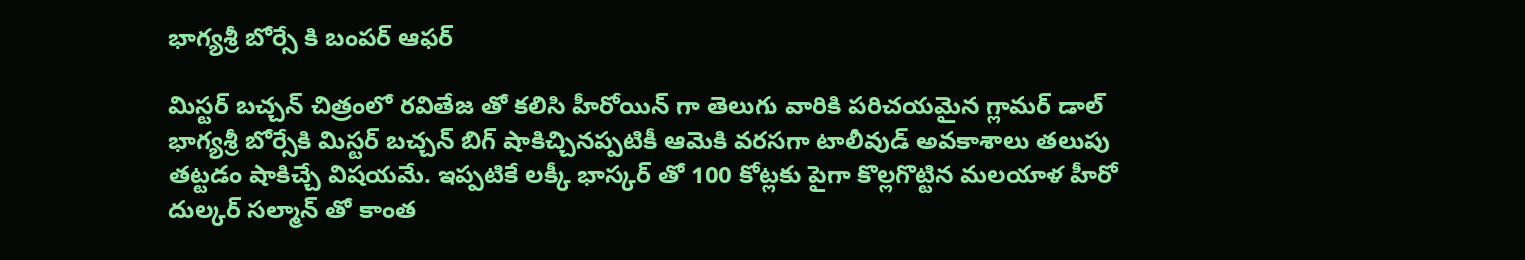భాగ్యశ్రీ బోర్సే కి బంపర్ ఆఫర్

మిస్టర్ బచ్చన్ చిత్రంలో రవితేజ తో కలిసి హీరోయిన్ గా తెలుగు వారికి పరిచయమైన గ్లామర్ డాల్ భాగ్యశ్రీ బోర్సేకి మిస్టర్ బచ్చన్ బిగ్ షాకిచ్చినప్పటికీ ఆమెకి వరసగా టాలీవుడ్ అవకాశాలు తలుపు తట్టడం షాకిచ్చే విషయమే. ఇప్పటికే లక్కీ భాస్కర్ తో 100 కోట్లకు పైగా కొల్లగొట్టిన మలయాళ హీరో దుల్కర్ సల్మాన్ తో కాంత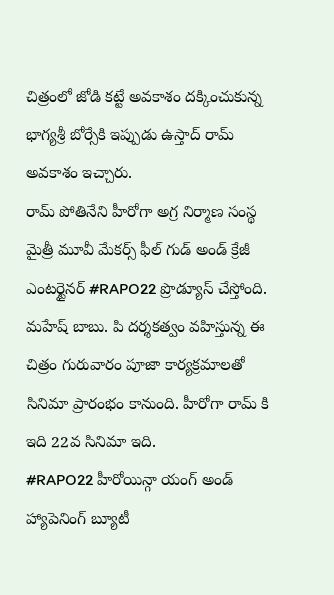చిత్రంలో జోడి కట్టే అవకాశం దక్కించుకున్న భాగ్యశ్రీ బోర్సేకి ఇప్పుడు ఉస్తాద్ రామ్ అవకాశం ఇచ్చారు.
రామ్ పోతినేని హీరోగా అగ్ర నిర్మాణ సంస్థ మైత్రీ మూవీ మేకర్స్ ఫీల్ గుడ్ అండ్ క్రేజీ ఎంటర్టైనర్ #RAPO22 ప్రొడ్యూస్ చేస్తోంది. మహేష్ బాబు. పి దర్శకత్వం వహిస్తున్న ఈ చిత్రం గురువారం పూజా కార్యక్రమాలతో సినిమా ప్రారంభం కానుంది. హీరోగా రామ్ కి ఇది 22వ సినిమా ఇది.
#RAPO22 హీరోయిన్గా యంగ్ అండ్ హ్యాపెనింగ్ బ్యూటీ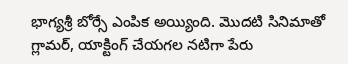భాగ్యశ్రీ బోర్సే ఎంపిక అయ్యింది. మొదటి సినిమాతో గ్లామర్, యాక్టింగ్ చేయగల నటిగా పేరు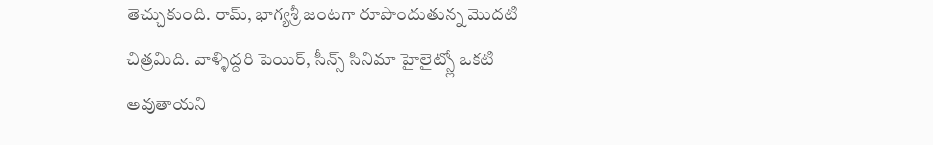తెచ్చుకుంది. రామ్, భాగ్యశ్రీ జంటగా రూపొందుతున్న మొదటి చిత్రమిది. వాళ్ళిద్దరి పెయిర్, సీన్స్ సినిమా హైలైట్స్లో ఒకటి అవుతాయని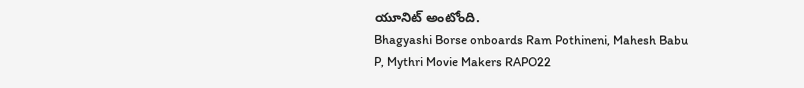యూనిట్ అంటోంది.
Bhagyashi Borse onboards Ram Pothineni, Mahesh Babu P, Mythri Movie Makers RAPO22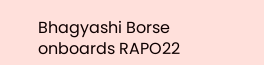Bhagyashi Borse onboards RAPO22